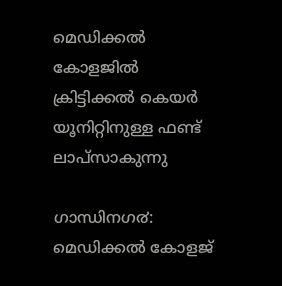മെഡിക്കല്‍ കോളജില്‍ ക്രിട്ടിക്കല്‍ കെയര്‍ യൂനിറ്റിനുള്ള ഫണ്ട് ലാപ്സാകുന്നു

ഗാന്ധിനഗ൪: മെഡിക്കൽ കോളജ്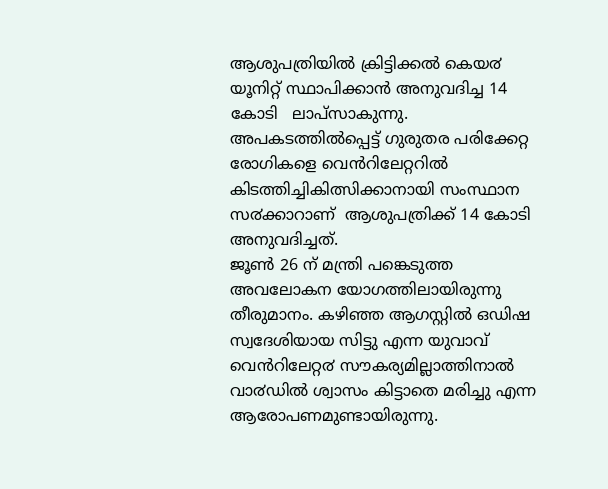ആശുപത്രിയിൽ ക്രിട്ടിക്കൽ കെയ൪ യൂനിറ്റ് സ്ഥാപിക്കാൻ അനുവദിച്ച 14 കോടി   ലാപ്സാകുന്നു. അപകടത്തിൽപ്പെട്ട് ഗുരുതര പരിക്കേറ്റ രോഗികളെ വെൻറിലേറ്ററിൽ കിടത്തിച്ചികിത്സിക്കാനായി സംസ്ഥാന സ൪ക്കാറാണ്  ആശുപത്രിക്ക് 14 കോടി അനുവദിച്ചത്.
ജൂൺ 26 ന് മന്ത്രി പങ്കെടുത്ത അവലോകന യോഗത്തിലായിരുന്നു തീരുമാനം. കഴിഞ്ഞ ആഗസ്റ്റിൽ ഒഡിഷ സ്വദേശിയായ സിട്ടു എന്ന യുവാവ് വെൻറിലേറ്റ൪ സൗകര്യമില്ലാത്തിനാൽ വാ൪ഡിൽ ശ്വാസം കിട്ടാതെ മരിച്ചു എന്ന ആരോപണമുണ്ടായിരുന്നു.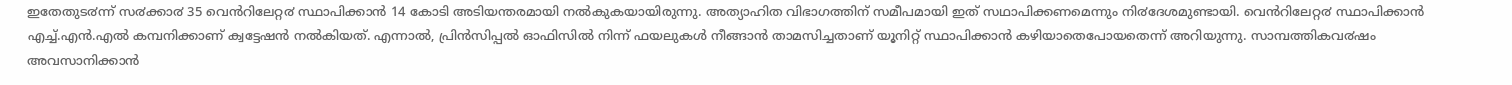ഇതേതുട൪ന്ന് സ൪ക്കാ൪ 35 വെൻറിലേറ്റ൪ സ്ഥാപിക്കാൻ 14 കോടി അടിയന്തരമായി നൽകുകയായിരുന്നു. അത്യാഹിത വിഭാഗത്തിന് സമീപമായി ഇത് സഥാപിക്കണമെന്നും നി൪ദേശമുണ്ടായി. വെൻറിലേറ്റ൪ സ്ഥാപിക്കാൻ എച്ച്.എൻ.എൽ കമ്പനിക്കാണ് ക്വട്ടേഷൻ നൽകിയത്. എന്നാൽ, പ്രിൻസിപ്പൽ ഓഫിസിൽ നിന്ന് ഫയലുകൾ നീങ്ങാൻ താമസിച്ചതാണ് യൂനിറ്റ് സ്ഥാപിക്കാൻ കഴിയാതെപോയതെന്ന് അറിയുന്നു. സാമ്പത്തികവ൪ഷം അവസാനിക്കാൻ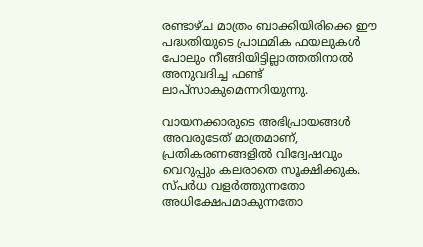രണ്ടാഴ്ച മാത്രം ബാക്കിയിരിക്കെ ഈ പദ്ധതിയുടെ പ്രാഥമിക ഫയലുകൾ പോലും നീങ്ങിയിട്ടില്ലാത്തതിനാൽ അനുവദിച്ച ഫണ്ട് ലാപ്സാകുമെന്നറിയുന്നു.

വായനക്കാരുടെ അഭിപ്രായങ്ങള്‍ അവരുടേത് മാത്രമാണ്, പ്രതികരണങ്ങളിൽ വിദ്വേഷവും വെറുപ്പും കലരാതെ സൂക്ഷിക്കുക. സ്പർധ വളർത്തുന്നതോ അധിക്ഷേപമാകുന്നതോ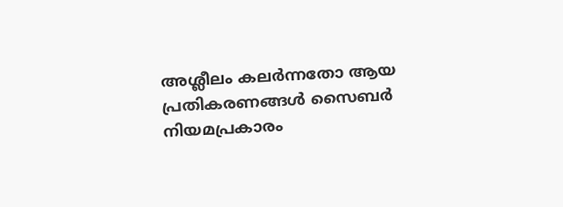അശ്ലീലം കലർന്നതോ ആയ പ്രതികരണങ്ങൾ സൈബർ നിയമപ്രകാരം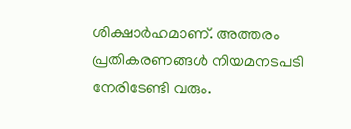ശിക്ഷാർഹമാണ്. അത്തരം പ്രതികരണങ്ങൾ നിയമനടപടി നേരിടേണ്ടി വരും.